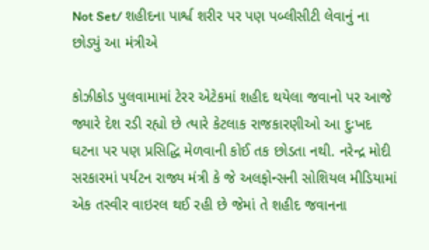Not Set/ શહીદના પાર્શ્વ શરીર પર પણ પબ્લીસીટી લેવાનું ના છોડ્યું આ મંત્રીએ

કોઝીકોડ પુલવામામાં ટેરર એટેકમાં શહીદ થયેલા જવાનો પર આજે જ્યારે દેશ રડી રહ્યો છે ત્યારે કેટલાક રાજકારણીઓ આ દુઃખદ ઘટના પર પણ પ્રસિદ્ધિ મેળવાની કોઈ તક છોડતા નથી. નરેન્દ્ર મોદી સરકારમાં પર્યટન રાજ્ય મંત્રી કે જે અલફોન્સની સોશિયલ મીડિયામાં એક તસ્વીર વાઇરલ થઈ રહી છે જેમાં તે શહીદ જવાનના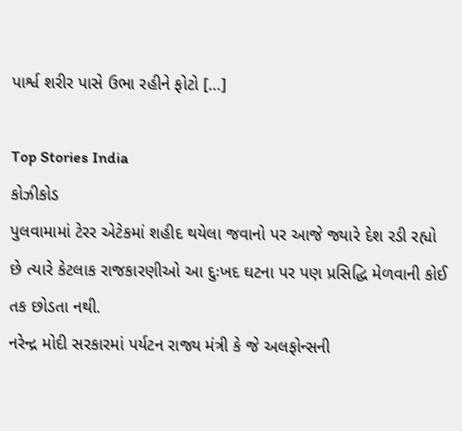પાર્શ્વ શરીર પાસે ઉભા રહીને ફોટો […]

Top Stories India
કોઝીકોડ
પુલવામામાં ટેરર એટેકમાં શહીદ થયેલા જવાનો પર આજે જ્યારે દેશ રડી રહ્યો છે ત્યારે કેટલાક રાજકારણીઓ આ દુઃખદ ઘટના પર પણ પ્રસિદ્ધિ મેળવાની કોઈ તક છોડતા નથી.
નરેન્દ્ર મોદી સરકારમાં પર્યટન રાજ્ય મંત્રી કે જે અલફોન્સની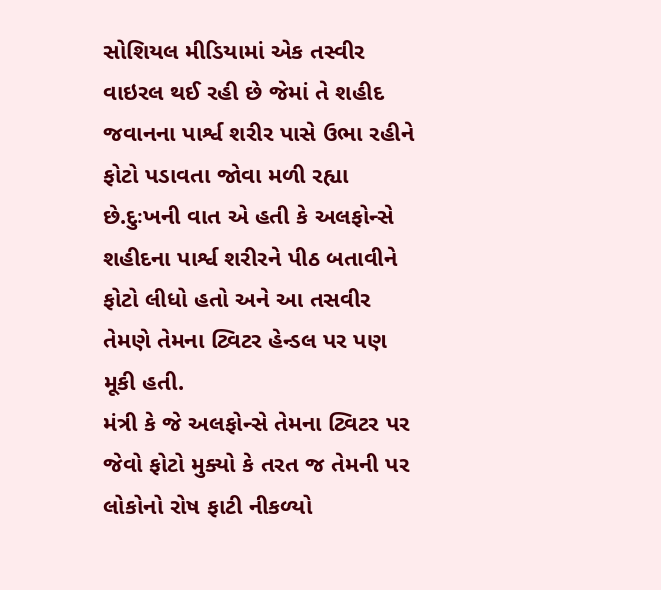સોશિયલ મીડિયામાં એક તસ્વીર વાઇરલ થઈ રહી છે જેમાં તે શહીદ જવાનના પાર્શ્વ શરીર પાસે ઉભા રહીને ફોટો પડાવતા જોવા મળી રહ્યા છે.દુઃખની વાત એ હતી કે અલફોન્સે શહીદના પાર્શ્વ શરીરને પીઠ બતાવીને ફોટો લીધો હતો અને આ તસવીર તેમણે તેમના ટ્વિટર હેન્ડલ પર પણ મૂકી હતી.
મંત્રી કે જે અલફોન્સે તેમના ટ્વિટર પર જેવો ફોટો મુક્યો કે તરત જ તેમની પર લોકોનો રોષ ફાટી નીકળ્યો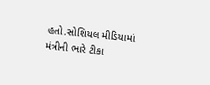હતો.સોશિયલ મીડિયામાં મંત્રીની ભારે ટીકા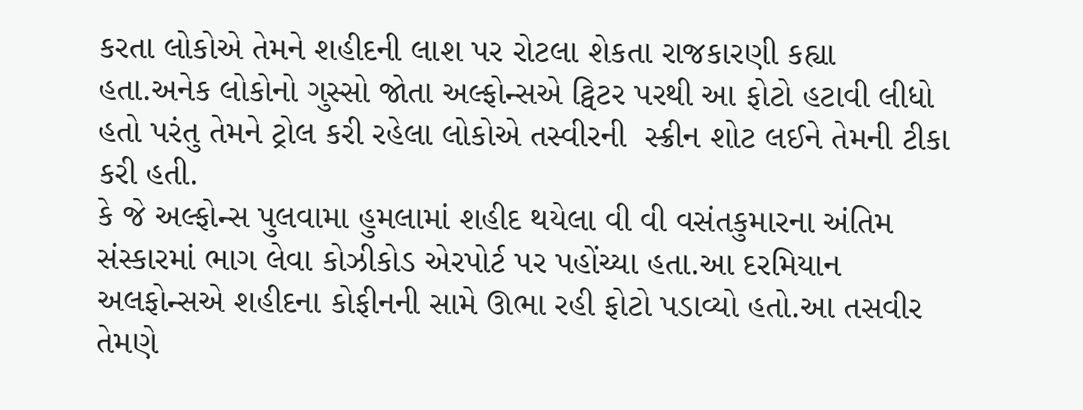કરતા લોકોએ તેમને શહીદની લાશ પર રોટલા શેકતા રાજકારણી કહ્યા હતા.અનેક લોકોનો ગુસ્સો જોતા અલ્ફોન્સએ ટ્વિટર પરથી આ ફોટો હટાવી લીધો હતો પરંતુ તેમને ટ્રોલ કરી રહેલા લોકોએ તસ્વીરની  સ્ક્રીન શોટ લઈને તેમની ટીકા કરી હતી.
કે જે અલ્ફોન્સ પુલવામા હુમલામાં શહીદ થયેલા વી વી વસંતકુમારના અંતિમ સંસ્કારમાં ભાગ લેવા કોઝીકોડ એરપોર્ટ પર પહોંચ્યા હતા.આ દરમિયાન અલફોન્સએ શહીદના કોફીનની સામે ઊભા રહી ફોટો પડાવ્યો હતો.આ તસવીર તેમણે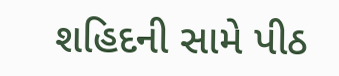શહિદની સામે પીઠ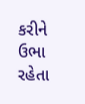કરીને ઉભા રહેતા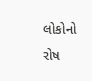લોકોનો રોષ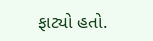ફાટ્યો હતો.